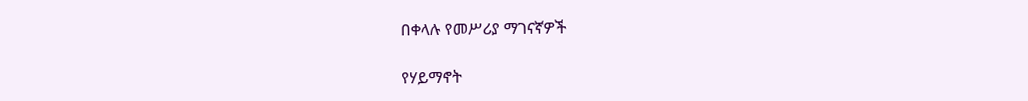በቀላሉ የመሥሪያ ማገናኛዎች

የሃይማኖት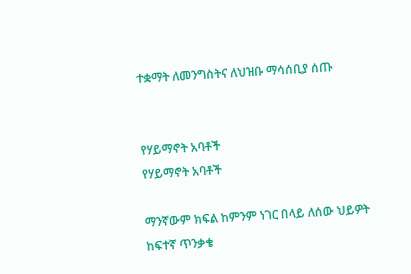ተቋማት ለመንግስትና ለህዝቡ ማሳሰቢያ ሰጡ


የሃይማኖት አባቶች
የሃይማኖት አባቶች

ማንኛውም ክፍል ከምንም ነገር በላይ ለሰው ህይዎት ከፍተኛ ጥንቃቄ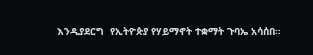እንዲያደርግ  የኢትዮጵያ የሃይማኖት ተቋማት ጉባኤ አሳሰበ።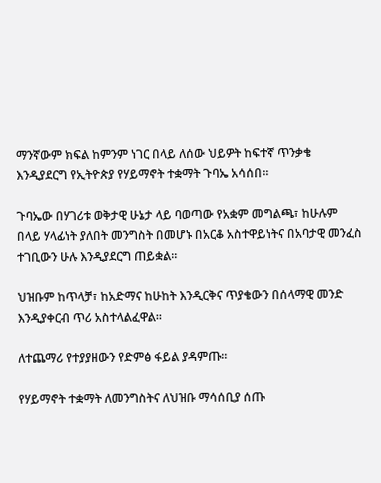ማንኛውም ክፍል ከምንም ነገር በላይ ለሰው ህይዎት ከፍተኛ ጥንቃቄ እንዲያደርግ የኢትዮጵያ የሃይማኖት ተቋማት ጉባኤ አሳሰበ።

ጉባኤው በሃገሪቱ ወቅታዊ ሁኔታ ላይ ባወጣው የአቋም መግልጫ፣ ከሁሉም በላይ ሃላፊነት ያለበት መንግስት በመሆኑ በአርቆ አስተዋይነትና በአባታዊ መንፈስ ተገቢውን ሁሉ እንዲያደርግ ጠይቋል።

ህዝቡም ከጥላቻ፣ ከአድማና ከሁከት እንዲርቅና ጥያቄውን በሰላማዊ መንድ እንዲያቀርብ ጥሪ አስተላልፈዋል።

ለተጨማሪ የተያያዘውን የድምፅ ፋይል ያዳምጡ፡፡

የሃይማኖት ተቋማት ለመንግስትና ለህዝቡ ማሳሰቢያ ሰጡ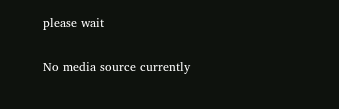please wait

No media source currently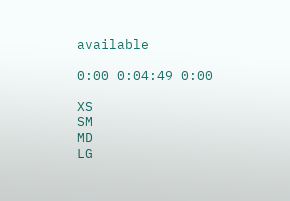available

0:00 0:04:49 0:00

XS
SM
MD
LG